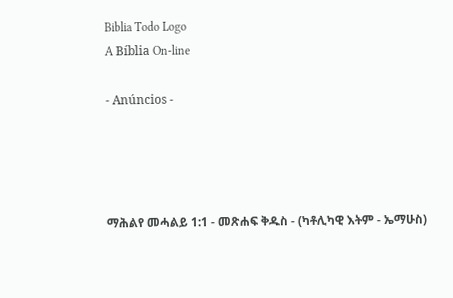Biblia Todo Logo
A Bíblia On-line

- Anúncios -




ማሕልየ መሓልይ 1:1 - መጽሐፍ ቅዱስ - (ካቶሊካዊ እትም - ኤማሁስ)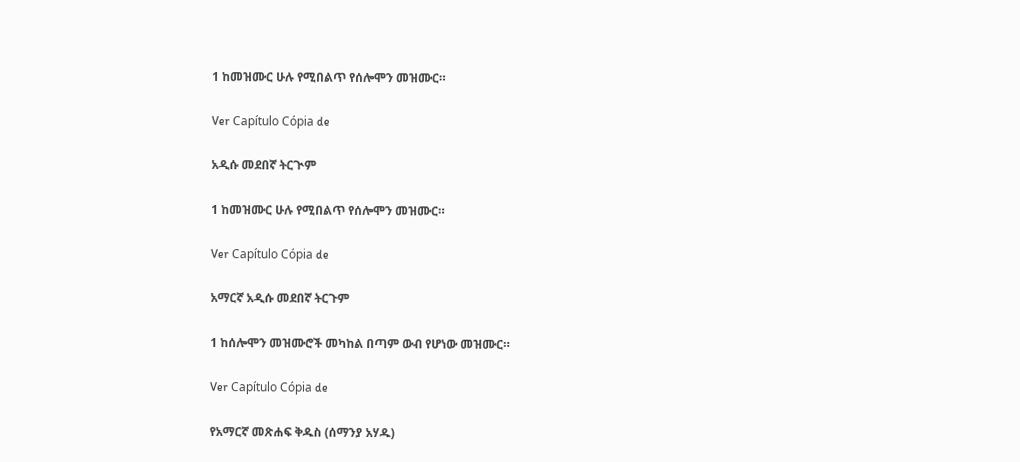1 ከመዝሙር ሁሉ የሚበልጥ የሰሎሞን መዝሙር።

Ver Capítulo Cópia de

አዲሱ መደበኛ ትርጒም

1 ከመዝሙር ሁሉ የሚበልጥ የሰሎሞን መዝሙር።

Ver Capítulo Cópia de

አማርኛ አዲሱ መደበኛ ትርጉም

1 ከሰሎሞን መዝሙሮች መካከል በጣም ውብ የሆነው መዝሙር።

Ver Capítulo Cópia de

የአማርኛ መጽሐፍ ቅዱስ (ሰማንያ አሃዱ)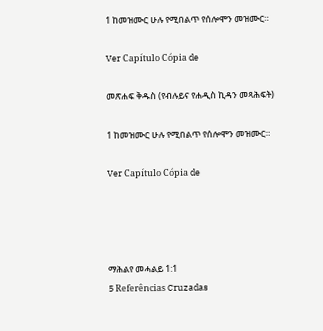1 ከመዝሙር ሁሉ የሚበልጥ የሰሎሞን መዝሙር።

Ver Capítulo Cópia de

መጽሐፍ ቅዱስ (የብሉይና የሐዲስ ኪዳን መጻሕፍት)

1 ከመዝሙር ሁሉ የሚበልጥ የሰሎሞን መዝሙር።

Ver Capítulo Cópia de




ማሕልየ መሓልይ 1:1
5 Referências Cruzadas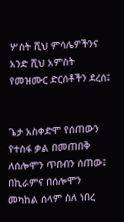ሦስት ሺህ ምሳሌዎችንና አንድ ሺህ አምስት የመዝሙር ድርሰቶችን ደረሰ፤


ጌታ አስቀድሞ የሰጠውን የተስፋ ቃል በመጠበቅ ለሰሎሞን ጥበብን ሰጠው፤ በኪራምና በሰሎሞን መካከል ሰላም ስለ ነበረ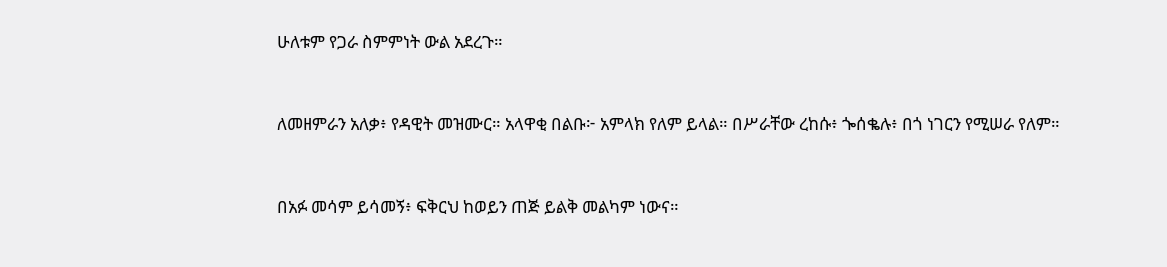ሁለቱም የጋራ ስምምነት ውል አደረጉ።


ለመዘምራን አለቃ፥ የዳዊት መዝሙር። አላዋቂ በልቡ፦ አምላክ የለም ይላል። በሥራቸው ረከሱ፥ ጐሰቈሉ፥ በጎ ነገርን የሚሠራ የለም።


በአፉ መሳም ይሳመኝ፥ ፍቅርህ ከወይን ጠጅ ይልቅ መልካም ነውና።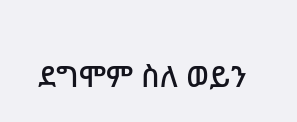ደግሞም ስለ ወይን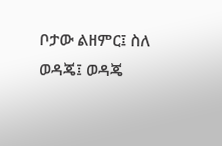ቦታው ልዘምር፤ ስለ ወዳጄ፤ ወዳጄ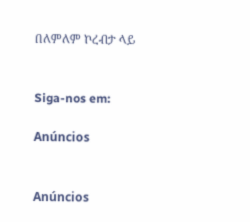በለምለም ኮረብታ ላይ


Siga-nos em:

Anúncios


Anúncios